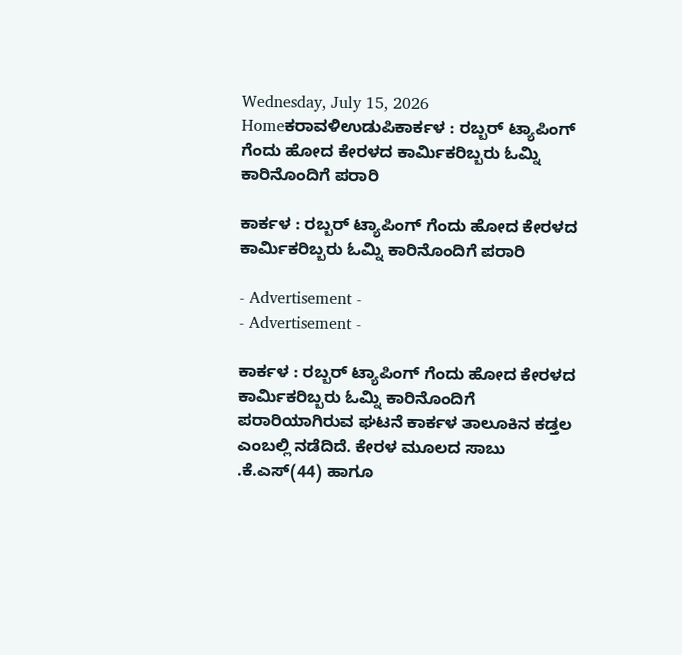Wednesday, July 15, 2026
Homeಕರಾವಳಿಉಡುಪಿಕಾರ್ಕಳ : ರಬ್ಬರ್ ಟ್ಯಾಪಿಂಗ್ ಗೆಂದು ಹೋದ ಕೇರಳದ ಕಾರ್ಮಿಕರಿಬ್ಬರು ಓಮ್ನಿ ಕಾರಿನೊಂದಿಗೆ ಪರಾರಿ

ಕಾರ್ಕಳ : ರಬ್ಬರ್ ಟ್ಯಾಪಿಂಗ್ ಗೆಂದು ಹೋದ ಕೇರಳದ ಕಾರ್ಮಿಕರಿಬ್ಬರು ಓಮ್ನಿ ಕಾರಿನೊಂದಿಗೆ ಪರಾರಿ

- Advertisement -
- Advertisement -

ಕಾರ್ಕಳ : ರಬ್ಬರ್ ಟ್ಯಾಪಿಂಗ್ ಗೆಂದು ಹೋದ ಕೇರಳದ ಕಾರ್ಮಿಕರಿಬ್ಬರು ಓಮ್ನಿ ಕಾರಿನೊಂದಿಗೆ ಪರಾರಿಯಾಗಿರುವ ಘಟನೆ ಕಾರ್ಕಳ ತಾಲೂಕಿನ ಕಡ್ತಲ ಎಂಬಲ್ಲಿ ನಡೆದಿದೆ. ಕೇರಳ ಮೂಲದ ಸಾಬು .ಕೆ.ಎಸ್(44) ಹಾಗೂ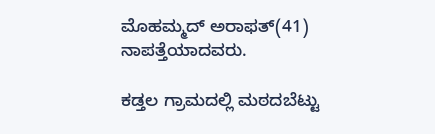ಮೊಹಮ್ಮದ್ ಅರಾಫತ್(41) ನಾಪತ್ತೆಯಾದವರು.

ಕಡ್ತಲ ಗ್ರಾಮದಲ್ಲಿ ಮಠದಬೆಟ್ಟು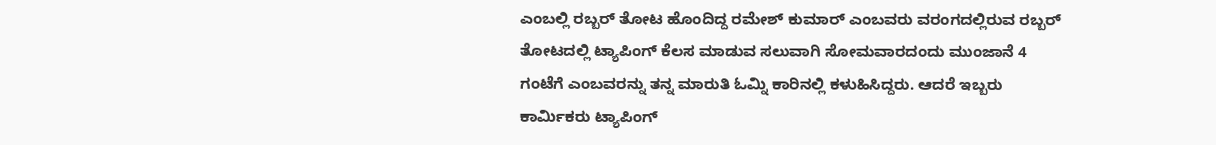ಎಂಬಲ್ಲಿ ರಬ್ಬರ್ ತೋಟ ಹೊಂದಿದ್ದ ರಮೇಶ್ ಕುಮಾರ್ ಎಂಬವರು ವರಂಗದಲ್ಲಿರುವ ರಬ್ಬರ್ ತೋಟದಲ್ಲಿ ಟ್ಯಾಪಿಂಗ್ ಕೆಲಸ ಮಾಡುವ ಸಲುವಾಗಿ ಸೋಮವಾರದಂದು ಮುಂಜಾನೆ 4 ಗಂಟೆಗೆ ಎಂಬವರನ್ನು ತನ್ನ ಮಾರುತಿ ಓಮ್ನಿ ಕಾರಿನಲ್ಲಿ ಕಳುಹಿಸಿದ್ದರು. ಆದರೆ ಇಬ್ಬರು ಕಾರ್ಮಿಕರು ಟ್ಯಾಪಿಂಗ್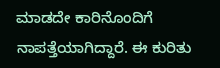ಮಾಡದೇ ಕಾರಿನೊಂದಿಗೆ ನಾಪತ್ತೆಯಾಗಿದ್ದಾರೆ. ಈ ಕುರಿತು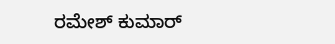ರಮೇಶ್ ಕುಮಾರ್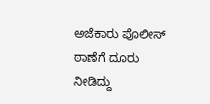ಅಜೆಕಾರು ಪೊಲೀಸ್ ಠಾಣೆಗೆ ದೂರು ನೀಡಿದ್ದು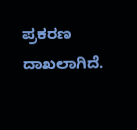ಪ್ರಕರಣ ದಾಖಲಾಗಿದೆ.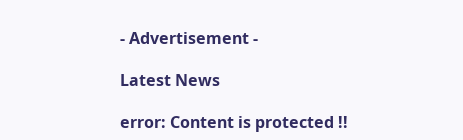- Advertisement -

Latest News

error: Content is protected !!